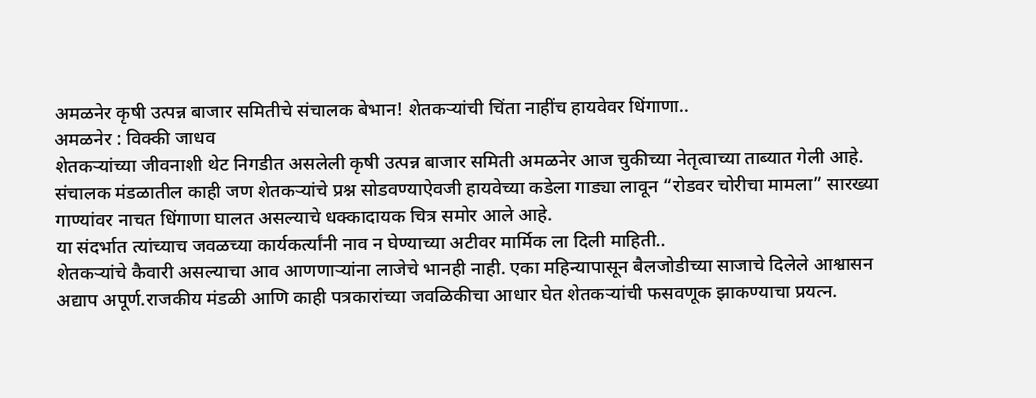अमळनेर कृषी उत्पन्न बाजार समितीचे संचालक बेभान! शेतकऱ्यांची चिंता नाहींच हायवेवर धिंगाणा..
अमळनेर : विक्की जाधव
शेतकऱ्यांच्या जीवनाशी थेट निगडीत असलेली कृषी उत्पन्न बाजार समिती अमळनेर आज चुकीच्या नेतृत्वाच्या ताब्यात गेली आहे. संचालक मंडळातील काही जण शेतकऱ्यांचे प्रश्न सोडवण्याऐवजी हायवेच्या कडेला गाड्या लावून “रोडवर चोरीचा मामला” सारख्या गाण्यांवर नाचत धिंगाणा घालत असल्याचे धक्कादायक चित्र समोर आले आहे.
या संदर्भात त्यांच्याच जवळच्या कार्यकर्त्यांनी नाव न घेण्याच्या अटीवर मार्मिक ला दिली माहिती..
शेतकऱ्यांचे कैवारी असल्याचा आव आणणाऱ्यांना लाजेचे भानही नाही. एका महिन्यापासून बैलजोडीच्या साजाचे दिलेले आश्वासन अद्याप अपूर्ण.राजकीय मंडळी आणि काही पत्रकारांच्या जवळिकीचा आधार घेत शेतकऱ्यांची फसवणूक झाकण्याचा प्रयत्न.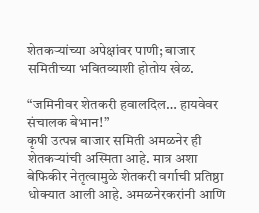शेतकऱ्यांच्या अपेक्षांवर पाणी; बाजार समितीच्या भवितव्याशी होतोय खेळ.

“जमिनीवर शेतकरी हवालदिल… हायवेवर संचालक बेभान!”
कृषी उत्पन्न बाजार समिती अमळनेर ही शेतकऱ्यांची अस्मिता आहे. मात्र अशा बेफिकीर नेतृत्वामुळे शेतकरी वर्गाची प्रतिष्ठा धोक्यात आली आहे. अमळनेरकरांनी आणि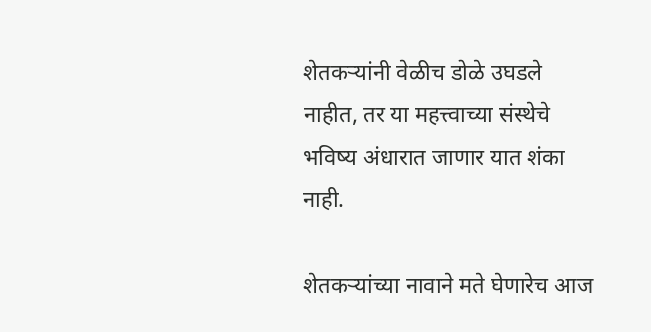शेतकऱ्यांनी वेळीच डोळे उघडले नाहीत, तर या महत्त्वाच्या संस्थेचे भविष्य अंधारात जाणार यात शंका नाही.

शेतकऱ्यांच्या नावाने मते घेणारेच आज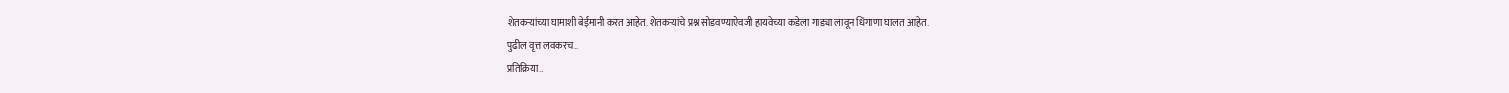शेतकऱ्यांच्या घामाशी बेईमानी करत आहेत. शेतकऱ्यांचे प्रश्न सोडवण्याऐवजी हायवेच्या कडेला गाड्या लावून धिंगाणा घालत आहेत.
पुढील वृत्त लवकरच..
प्रतिक्रिया..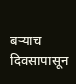बऱ्याच दिवसापासून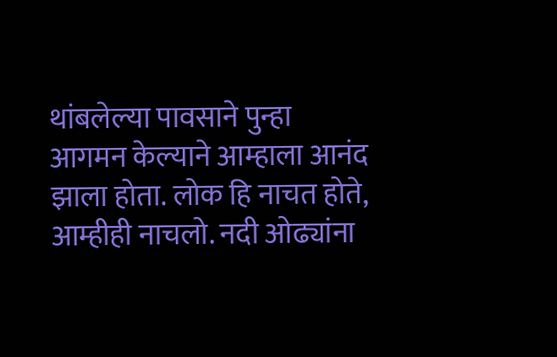थांबलेल्या पावसाने पुन्हा आगमन केल्याने आम्हाला आनंद झाला होता. लोक हि नाचत होते, आम्हीही नाचलो. नदी ओढ्यांना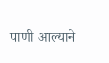पाणी आल्याने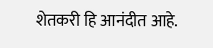शेतकरी हि आनंदीत आहे.